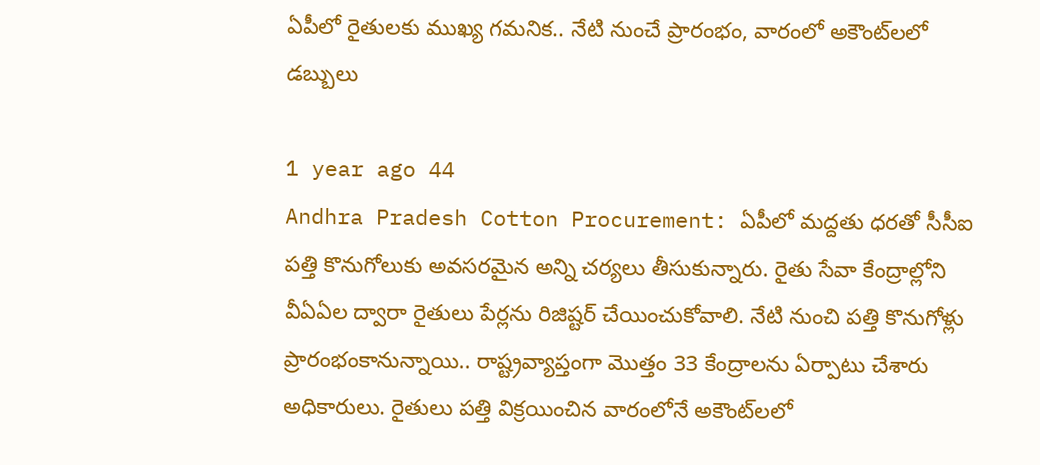ఏపీలో రైతులకు ముఖ్య గమనిక.. నేటి నుంచే ప్రారంభం, వారంలో అకౌంట్‌లలో డబ్బులు

1 year ago 44
Andhra Pradesh Cotton Procurement: ఏపీలో మద్దతు ధరతో సీసీఐ పత్తి కొనుగోలుకు అవసరమైన అన్ని చర్యలు తీసుకున్నారు. రైతు సేవా కేంద్రాల్లోని వీఏఏల ద్వారా రైతులు పేర్లను రిజిష్టర్‌ చేయించుకోవాలి. నేటి నుంచి పత్తి కొనుగోళ్లు ప్రారంభంకానున్నాయి.. రాష్ట్రవ్యాప్తంగా మొత్తం 33 కేంద్రాలను ఏర్పాటు చేశారు అధికారులు. రైతులు పత్తి విక్రయించిన వారంలోనే అకౌంట్‌లలో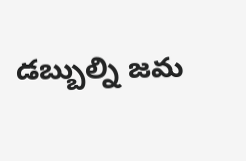డబ్బుల్ని జమ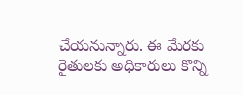చేయనున్నారు. ఈ మేరకు రైతులకు అధికారులు కొన్ని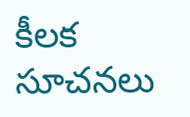కీలక సూచనలు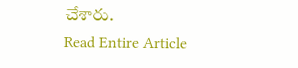చేశారు.
Read Entire Article